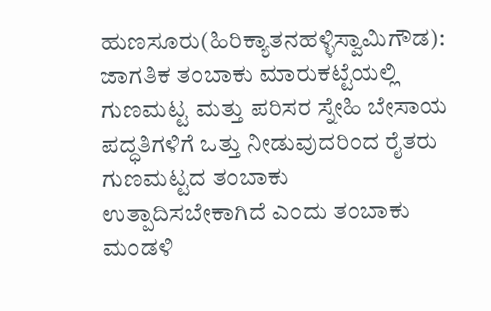ಹುಣಸೂರು(ಹಿರಿಕ್ಯಾತನಹಳ್ಳಿಸ್ವಾಮಿಗೌಡ): ಜಾಗತಿಕ ತಂಬಾಕು ಮಾರುಕಟ್ಟೆಯಲ್ಲಿ ಗುಣಮಟ್ಟ ಮತ್ತು ಪರಿಸರ ಸ್ನೇಹಿ ಬೇಸಾಯ ಪದ್ಧತಿಗಳಿಗೆ ಒತ್ತು ನೀಡುವುದರಿಂದ ರೈತರು ಗುಣಮಟ್ಟದ ತಂಬಾಕು ಉತ್ಪಾದಿಸಬೇಕಾಗಿದೆ ಎಂದು ತಂಬಾಕು ಮಂಡಳಿ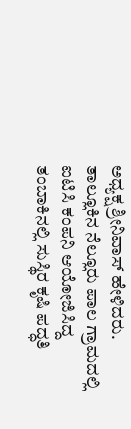ಅಧ್ಯಕ್ಷ ಶ್ರೀನಿವಾಸ್ ಹೇಳಿದರು.
ತಾಲ್ಲೂಕಿನ ನೆಲ್ಲೂರು ಪಾಲ ಗ್ರಾಮದಲ್ಲಿ ಐಟಿಸಿ ಕಂಪನಿ ಆಯೋಜಿಸಿದ್ದ ತಂಬಾಕಿನಲ್ಲಿ ಸುಸ್ಥಿರ ಕೃಷಿ ಪದ್ಧತಿ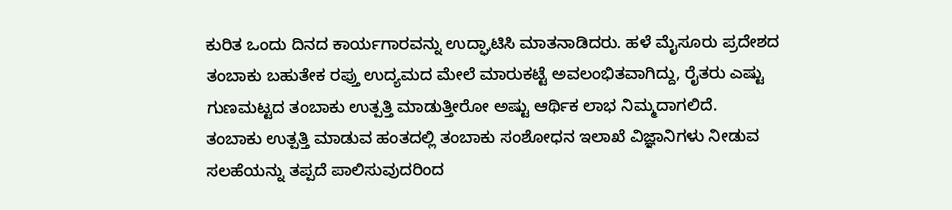ಕುರಿತ ಒಂದು ದಿನದ ಕಾರ್ಯಗಾರವನ್ನು ಉದ್ಘಾಟಿಸಿ ಮಾತನಾಡಿದರು. ಹಳೆ ಮೈಸೂರು ಪ್ರದೇಶದ ತಂಬಾಕು ಬಹುತೇಕ ರಪ್ತು ಉದ್ಯಮದ ಮೇಲೆ ಮಾರುಕಟ್ಟೆ ಅವಲಂಭಿತವಾಗಿದ್ದು, ರೈತರು ಎಷ್ಟು ಗುಣಮಟ್ಟದ ತಂಬಾಕು ಉತ್ಪತ್ತಿ ಮಾಡುತ್ತೀರೋ ಅಷ್ಟು ಆರ್ಥಿಕ ಲಾಭ ನಿಮ್ಮದಾಗಲಿದೆ.
ತಂಬಾಕು ಉತ್ಪತ್ತಿ ಮಾಡುವ ಹಂತದಲ್ಲಿ ತಂಬಾಕು ಸಂಶೋಧನ ಇಲಾಖೆ ವಿಜ್ಞಾನಿಗಳು ನೀಡುವ ಸಲಹೆಯನ್ನು ತಪ್ಪದೆ ಪಾಲಿಸುವುದರಿಂದ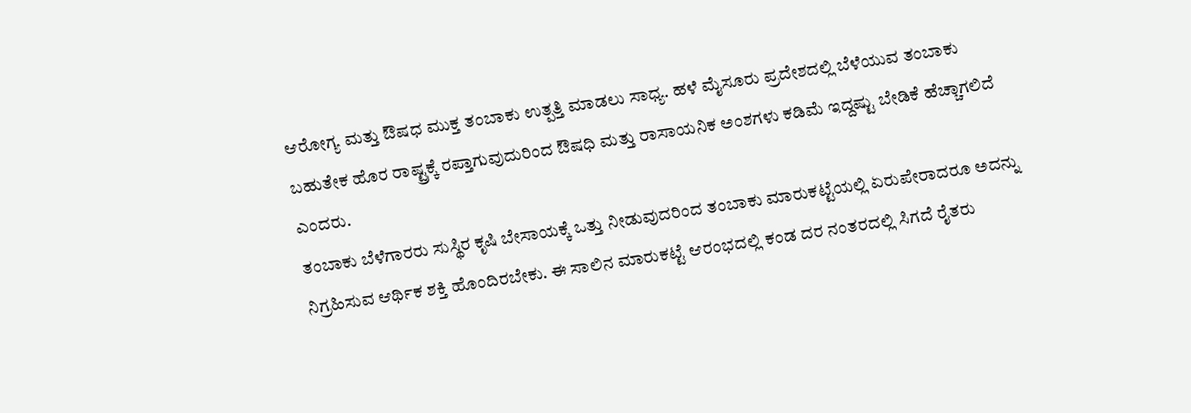ಆರೋಗ್ಯ ಮತ್ತು ಔಷಧ ಮುಕ್ತ ತಂಬಾಕು ಉತ್ಪತ್ತಿ ಮಾಡಲು ಸಾಧ್ಯ. ಹಳೆ ಮೈಸೂರು ಪ್ರದೇಶದಲ್ಲಿ ಬೆಳೆಯುವ ತಂಬಾಕು ಬಹುತೇಕ ಹೊರ ರಾಷ್ಟ್ರಕ್ಕೆ ರಪ್ತಾಗುವುದುರಿಂದ ಔಷಧಿ ಮತ್ತು ರಾಸಾಯನಿಕ ಅಂಶಗಳು ಕಡಿಮೆ ಇದ್ದಷ್ಟು ಬೇಡಿಕೆ ಹೆಚ್ಚಾಗಲಿದೆ ಎಂದರು.
ತಂಬಾಕು ಬೆಳೆಗಾರರು ಸುಸ್ಥಿರ ಕೃಷಿ ಬೇಸಾಯಕ್ಕೆ ಒತ್ತು ನೀಡುವುದರಿಂದ ತಂಬಾಕು ಮಾರುಕಟ್ಟೆಯಲ್ಲಿ ಏರುಪೇರಾದರೂ ಅದನ್ನು ನಿಗ್ರಹಿಸುವ ಆರ್ಥಿಕ ಶಕ್ತಿ ಹೊಂದಿರಬೇಕು. ಈ ಸಾಲಿನ ಮಾರುಕಟ್ಟೆ ಆರಂಭದಲ್ಲಿ ಕಂಡ ದರ ನಂತರದಲ್ಲಿ ಸಿಗದೆ ರೈತರು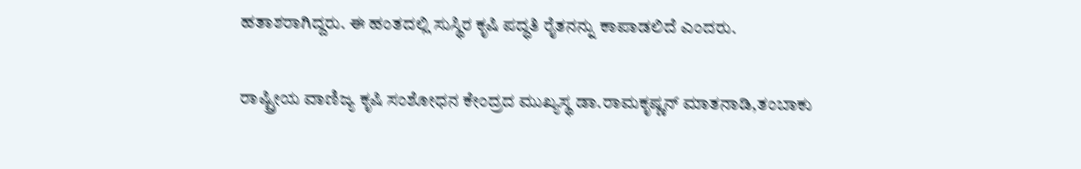ಹತಾಶರಾಗಿದ್ದರು. ಈ ಹಂತದಲ್ಲಿ ಸುಸ್ಥಿರ ಕೃಷಿ ಪದ್ಧತಿ ರೈತನನ್ನು ಕಾಪಾಡಲಿದೆ ಎಂದರು.

ರಾಷ್ಟ್ರೀಯ ವಾಣಿಜ್ಯ ಕೃಷಿ ಸಂಶೋಧನ ಕೇಂದ್ರದ ಮುಖ್ಯಸ್ಥ ಡಾ.ರಾಮಕೃಷ್ಣನ್ ಮಾತನಾಡಿ,ತಂಬಾಕು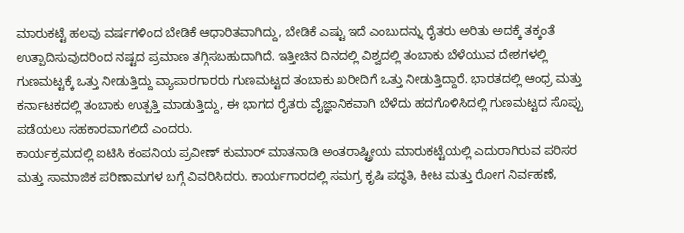ಮಾರುಕಟ್ಟೆ ಹಲವು ವರ್ಷಗಳಿಂದ ಬೇಡಿಕೆ ಆಧಾರಿತವಾಗಿದ್ದು, ಬೇಡಿಕೆ ಎಷ್ಟು ಇದೆ ಎಂಬುದನ್ನು ರೈತರು ಅರಿತು ಅದಕ್ಕೆ ತಕ್ಕಂತೆ ಉತ್ಪಾದಿಸುವುದರಿಂದ ನಷ್ಟದ ಪ್ರಮಾಣ ತಗ್ಗಿಸಬಹುದಾಗಿದೆ. ಇತ್ತೀಚಿನ ದಿನದಲ್ಲಿ ವಿಶ್ವದಲ್ಲಿ ತಂಬಾಕು ಬೆಳೆಯುವ ದೇಶಗಳಲ್ಲಿ ಗುಣಮಟ್ಟಕ್ಕೆ ಒತ್ತು ನೀಡುತ್ತಿದ್ದು ವ್ಯಾಪಾರಗಾರರು ಗುಣಮಟ್ಟದ ತಂಬಾಕು ಖರೀದಿಗೆ ಒತ್ತು ನೀಡುತ್ತಿದ್ದಾರೆ. ಭಾರತದಲ್ಲಿ ಆಂಧ್ರ ಮತ್ತು ಕರ್ನಾಟಕದಲ್ಲಿ ತಂಬಾಕು ಉತ್ಪತ್ತಿ ಮಾಡುತ್ತಿದ್ದು, ಈ ಭಾಗದ ರೈತರು ವೈಜ್ಞಾನಿಕವಾಗಿ ಬೆಳೆದು ಹದಗೊಳಿಸಿದಲ್ಲಿ ಗುಣಮಟ್ಟದ ಸೊಪ್ಪು ಪಡೆಯಲು ಸಹಕಾರವಾಗಲಿದೆ ಎಂದರು.
ಕಾರ್ಯಕ್ರಮದಲ್ಲಿ ಐಟಿಸಿ ಕಂಪನಿಯ ಪ್ರವೀಣ್ ಕುಮಾರ್ ಮಾತನಾಡಿ ಅಂತರಾಷ್ಟ್ರೀಯ ಮಾರುಕಟ್ಟೆಯಲ್ಲಿ ಎದುರಾಗಿರುವ ಪರಿಸರ ಮತ್ತು ಸಾಮಾಜಿಕ ಪರಿಣಾಮಗಳ ಬಗ್ಗೆ ವಿವರಿಸಿದರು. ಕಾರ್ಯಗಾರದಲ್ಲಿ ಸಮಗ್ರ ಕೃಷಿ ಪದ್ಧತಿ, ಕೀಟ ಮತ್ತು ರೋಗ ನಿರ್ವಹಣೆ,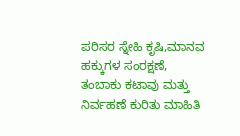ಪರಿಸರ ಸ್ನೇಹಿ ಕೃಷಿ,ಮಾನವ ಹಕ್ಕುಗಳ ಸಂರಕ್ಷಣೆ, ತಂಬಾಕು ಕಟಾವು ಮತ್ತು ನಿರ್ವಹಣೆ ಕುರಿತು ಮಾಹಿತಿ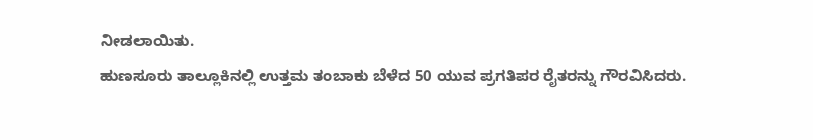ನೀಡಲಾಯಿತು.
ಹುಣಸೂರು ತಾಲ್ಲೂಕಿನಲ್ಲಿ ಉತ್ತಮ ತಂಬಾಕು ಬೆಳೆದ 50 ಯುವ ಪ್ರಗತಿಪರ ರೈತರನ್ನು ಗೌರವಿಸಿದರು.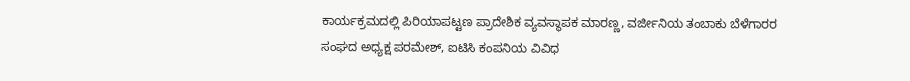ಕಾರ್ಯಕ್ರಮದಲ್ಲಿ ಪಿರಿಯಾಪಟ್ಟಣ ಪ್ರಾದೇಶಿಕ ವ್ಯವಸ್ಥಾಪಕ ಮಾರಣ್ಣ, ವರ್ಜೀನಿಯ ತಂಬಾಕು ಬೆಳೆಗಾರರ ಸಂಘದ ಅಧ್ಯಕ್ಷ ಪರಮೇಶ್, ಐಟಿಸಿ ಕಂಪನಿಯ ವಿವಿಧ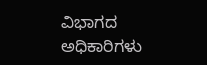ವಿಭಾಗದ ಅಧಿಕಾರಿಗಳು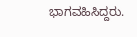ಭಾಗವಹಿಸಿದ್ದರು.